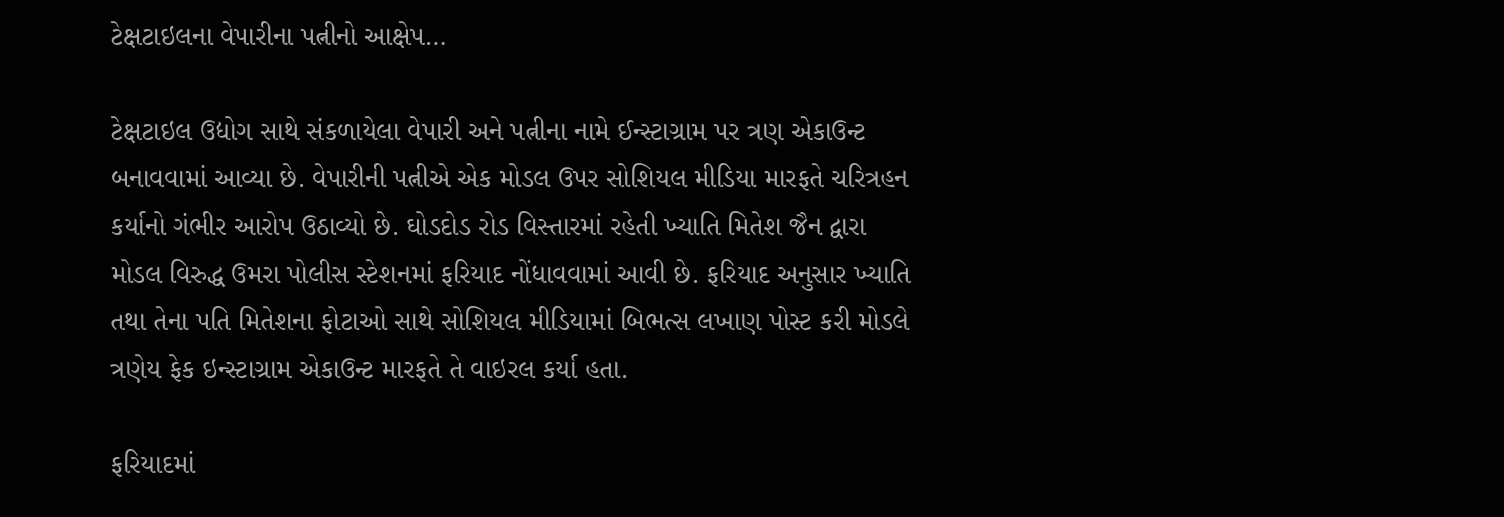ટેક્ષટાઇલના વેપારીના પત્નીનો આક્ષેપ…

ટેક્ષટાઇલ ઉદ્યોગ સાથે સંકળાયેલા વેપારી અને પત્નીના નામે ઈન્સ્ટાગ્રામ પર ત્રણ એકાઉન્ટ બનાવવામાં આવ્યા છે. વેપારીની પત્નીએ એક મોડલ ઉપર સોશિયલ મીડિયા મારફતે ચરિત્રહન કર્યાનો ગંભીર આરોપ ઉઠાવ્યો છે. ઘોડદોડ રોડ વિસ્તારમાં રહેતી ખ્યાતિ મિતેશ જૈન દ્વારા મોડલ વિરુદ્ધ ઉમરા પોલીસ સ્ટેશનમાં ફરિયાદ નોંધાવવામાં આવી છે. ફરિયાદ અનુસાર ખ્યાતિ તથા તેના પતિ મિતેશના ફોટાઓ સાથે સોશિયલ મીડિયામાં બિભત્સ લખાણ પોસ્ટ કરી મોડલે ત્રણેય ફેક ઇન્સ્ટાગ્રામ એકાઉન્ટ મારફતે તે વાઇરલ કર્યા હતા.

ફરિયાદમાં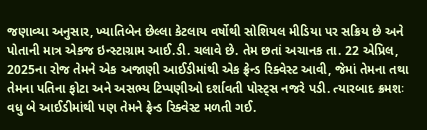જણાવ્યા અનુસાર, ખ્યાતિબેન છેલ્લા કેટલાય વર્ષોથી સોશિયલ મીડિયા પર સક્રિય છે અને પોતાની માત્ર એકજ ઇન્સ્ટાગ્રામ આઈ.ડી. ચલાવે છે. તેમ છતાં અચાનક તા. 22 એપ્રિલ, 2025ના રોજ તેમને એક અજાણી આઈડીમાંથી એક ફ્રેન્ડ રિક્વેસ્ટ આવી, જેમાં તેમના તથા તેમના પતિના ફોટા અને અસભ્ય ટિપ્પણીઓ દર્શાવતી પોસ્ટ્સ નજરે પડી. ત્યારબાદ ક્રમશઃ વધુ બે આઈડીમાંથી પણ તેમને ફ્રેન્ડ રિક્વેસ્ટ મળતી ગઈ.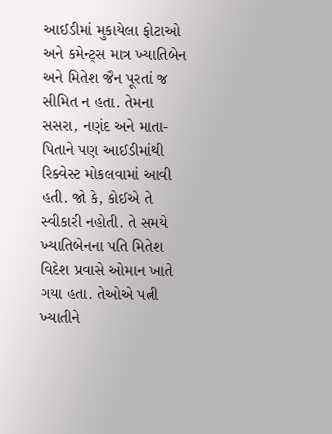આઈડીમાં મુકાયેલા ફોટાઓ અને કમેન્ટ્સ માત્ર ખ્યાતિબેન અને મિતેશ જૈન પૂરતાં જ સીમિત ન હતા. તેમના સસરા, નણંદ અને માતા-પિતાને પણ આઈડીમાંથી રિક્વેસ્ટ મોકલવામાં આવી હતી. જો કે, કોઈએ તે સ્વીકારી નહોતી. તે સમયે ખ્યાતિબેનના પતિ મિતેશ વિદેશ પ્રવાસે ઓમાન ખાતે ગયા હતા. તેઓએ પત્ની ખ્યાતીને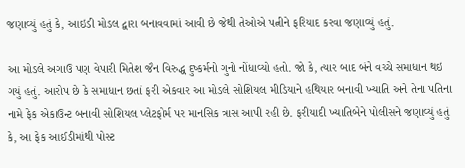જણાવ્યું હતું કે, આઇડી મોડલ દ્વારા બનાવવામાં આવી છે જેથી તેઓએ પત્નીને ફરિયાદ કરવા જણાવ્યું હતું.

આ મોડલે અગાઉ પણ વેપારી મિતેશ જૈન વિરુદ્ધ દુષ્કર્મનો ગુનો નોંધાવ્યો હતો. જો કે, ત્યાર બાદ બંને વચ્ચે સમાધાન થઇ ગયું હતું. આરોપ છે કે સમાધાન છતાં ફરી એકવાર આ મોડલે સોશિયલ મીડિયાને હથિયાર બનાવી ખ્યાતિ અને તેના પતિના નામે ફેક એકાઉન્ટ બનાવી સોશિયલ પ્લેટફોર્મ પર માનસિક ત્રાસ આપી રહી છે. ફરીયાદી ખ્યાતિબેને પોલીસને જણાવ્યું હતું કે, આ ફેક આઈડીમાંથી પોસ્ટ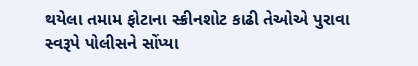થયેલા તમામ ફોટાના સ્ક્રીનશોટ કાઢી તેઓએ પુરાવા સ્વરૂપે પોલીસને સોંપ્યા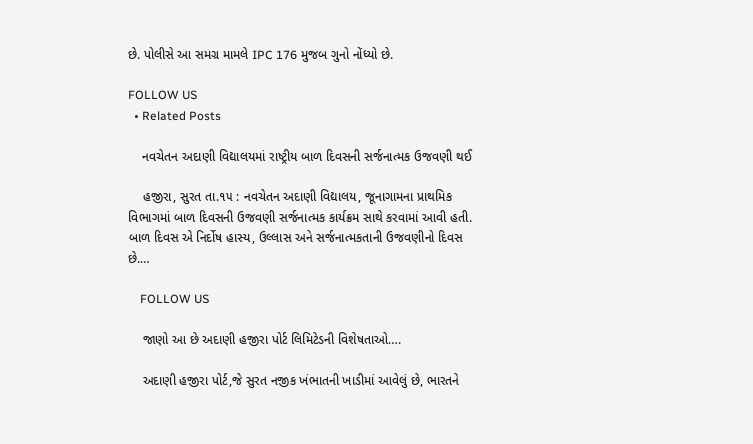છે. પોલીસે આ સમગ્ર મામલે IPC 176 મુજબ ગુનો નોંધ્યો છે.

FOLLOW US
  • Related Posts

    નવચેતન અદાણી વિદ્યાલયમાં રાષ્ટ્રીય બાળ દિવસની સર્જનાત્મક ઉજવણી થઈ

    હજીરા, સુરત તા.૧૫ : નવચેતન અદાણી વિદ્યાલય, જૂનાગામના પ્રાથમિક વિભાગમાં બાળ દિવસની ઉજવણી સર્જનાત્મક કાર્યક્રમ સાથે કરવામાં આવી હતી. બાળ દિવસ એ નિર્દોષ હાસ્ય, ઉલ્લાસ અને સર્જનાત્મકતાની ઉજવણીનો દિવસ છે.…

    FOLLOW US

    જાણો આ છે અદાણી હજીરા પોર્ટ લિમિટેડની વિશેષતાઓ….

    અદાણી હજીરા પોર્ટ,જે સુરત નજીક ખંભાતની ખાડીમાં આવેલું છે, ભારતને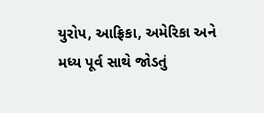યુરોપ, આફ્રિકા, અમેરિકા અને મધ્ય પૂર્વ સાથે જોડતું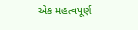એક મહત્વપૂર્ણ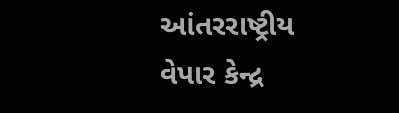આંતરરાષ્ટ્રીય વેપાર કેન્દ્ર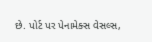છે. પોર્ટ પર પેનામેક્સ વેસલ્સ,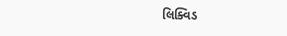લિક્વિડ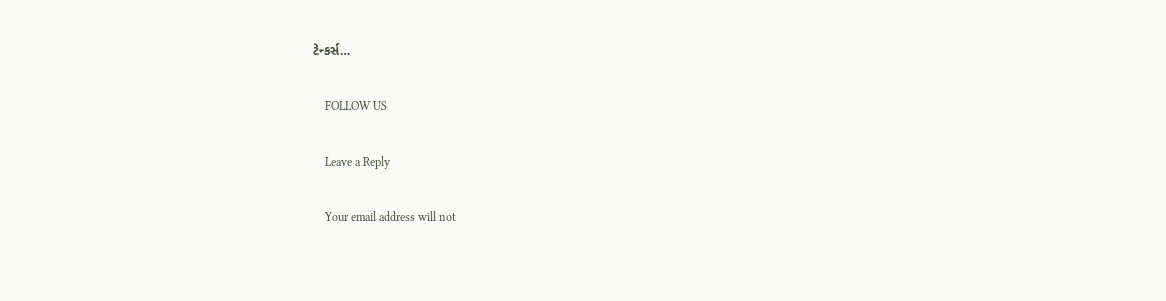ટેન્કર્સ…

    FOLLOW US

    Leave a Reply

    Your email address will not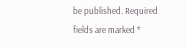be published. Required fields are marked *